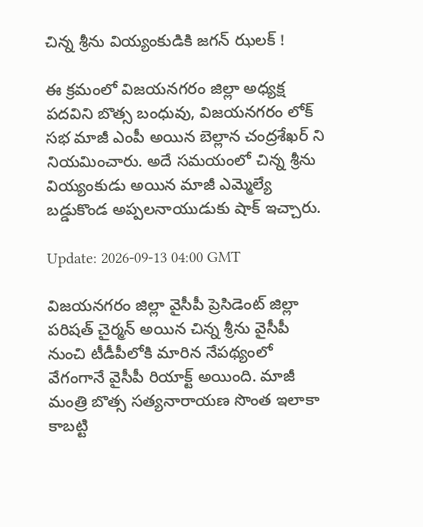చిన్న శ్రీను వియ్యంకుడికి జగన్ ఝలక్ !

ఈ క్రమంలో విజయనగరం జిల్లా అధ్యక్ష పదవిని బొత్స బంధువు, విజయనగరం లోక్ సభ మాజీ ఎంపీ అయిన బెల్లాన చంద్రశేఖర్ ని నియమించారు. అదే సమయంలో చిన్న శ్రీను వియ్యంకుడు అయిన మాజీ ఎమ్మెల్యే బడ్డుకొండ అప్పలనాయుడుకు షాక్ ఇచ్చారు.

Update: 2026-09-13 04:00 GMT

విజయనగరం జిల్లా వైసీపీ ప్రెసిడెంట్ జిల్లా పరిషత్ చైర్మన్ అయిన చిన్న శ్రీను వైసీపీ నుంచి టీడీపీలోకి మారిన నేపథ్యంలో వేగంగానే వైసీపీ రియాక్ట్ అయింది. మాజీ మంత్రి బొత్స సత్యనారాయణ సొంత ఇలాకా కాబట్టి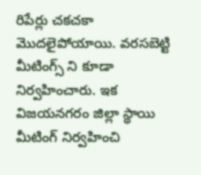రిపేర్లు చకచకా మొదలైపోయాయి. వరసబెట్టి మీటింగ్స్ ని కూడా నిర్వహించారు. ఇక విజయనగరం జిల్లా స్థాయి మీటింగ్ నిర్వహించి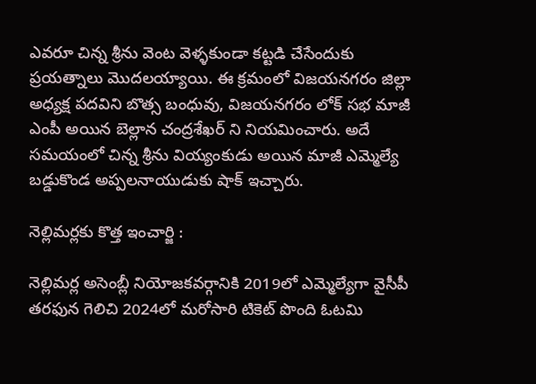ఎవరూ చిన్న శ్రీను వెంట వెళ్ళకుండా కట్టడి చేసేందుకు ప్రయత్నాలు మొదలయ్యాయి. ఈ క్రమంలో విజయనగరం జిల్లా అధ్యక్ష పదవిని బొత్స బంధువు, విజయనగరం లోక్ సభ మాజీ ఎంపీ అయిన బెల్లాన చంద్రశేఖర్ ని నియమించారు. అదే సమయంలో చిన్న శ్రీను వియ్యంకుడు అయిన మాజీ ఎమ్మెల్యే బడ్డుకొండ అప్పలనాయుడుకు షాక్ ఇచ్చారు.

నెల్లిమర్లకు కొత్త ఇంచార్జి :

నెల్లిమర్ల అసెంబ్లీ నియోజకవర్గానికి 2019లో ఎమ్మెల్యేగా వైసీపీ తరఫున గెలిచి 2024లో మరోసారి టికెట్ పొంది ఓటమి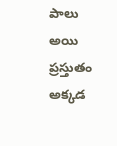పాలు అయి ప్రస్తుతం అక్కడ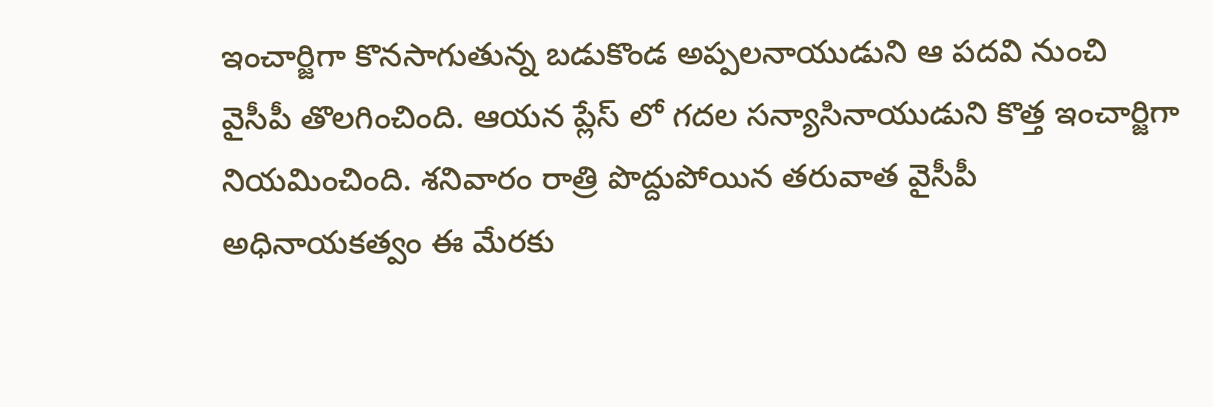ఇంచార్జిగా కొనసాగుతున్న బడుకొండ అప్పలనాయుడుని ఆ పదవి నుంచి వైసీపీ తొలగించింది. ఆయన ప్లేస్ లో గదల సన్యాసినాయుడుని కొత్త ఇంచార్జిగా నియమించింది. శనివారం రాత్రి పొద్దుపోయిన తరువాత వైసీపీ అధినాయకత్వం ఈ మేరకు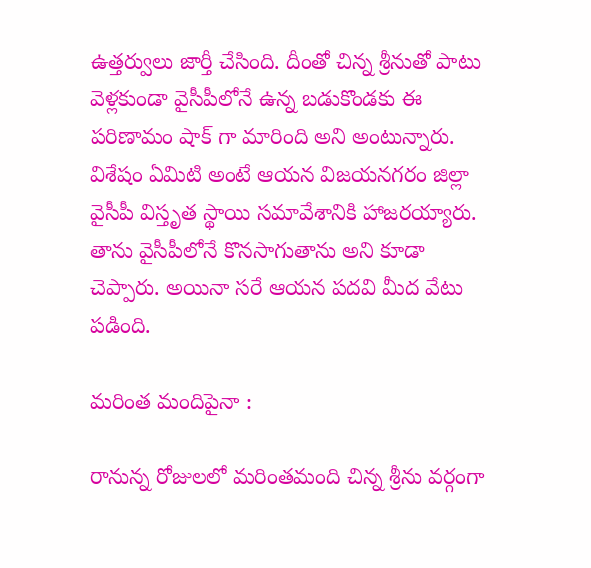ఉత్తర్వులు జార్తీ చేసింది. దీంతో చిన్న శ్రీనుతో పాటు వెళ్లకుండా వైసీపీలోనే ఉన్న బడుకొండకు ఈ పరిణామం షాక్ గా మారింది అని అంటున్నారు. విశేషం ఏమిటి అంటే ఆయన విజయనగరం జిల్లా వైసీపీ విస్తృత స్థాయి సమావేశానికి హాజరయ్యారు. తాను వైసీపీలోనే కొనసాగుతాను అని కూడా చెప్పారు. అయినా సరే ఆయన పదవి మీద వేటు పడింది.

మరింత మందిపైనా :

రానున్న రోజులలో మరింతమంది చిన్న శ్రీను వర్గంగా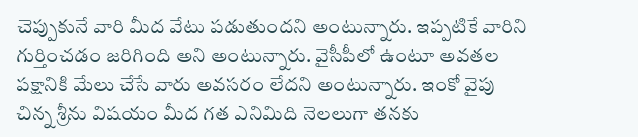చెప్పుకునే వారి మీద వేటు పడుతుందని అంటున్నారు. ఇప్పటికే వారిని గుర్తించడం జరిగింది అని అంటున్నారు. వైసీపీలో ఉంటూ అవతల పక్షానికి మేలు చేసే వారు అవసరం లేదని అంటున్నారు. ఇంకో వైపు చిన్న శ్రీను విషయం మీద గత ఎనిమిది నెలలుగా తనకు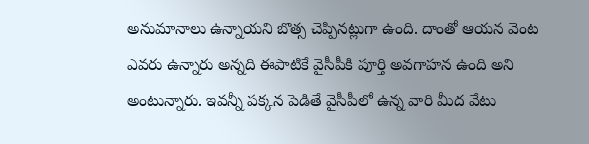అనుమానాలు ఉన్నాయని బొత్స చెప్పినట్లుగా ఉంది. దాంతో ఆయన వెంట ఎవరు ఉన్నారు అన్నది ఈపాటికే వైసీపీకి పూర్తి అవగాహన ఉంది అని అంటున్నారు. ఇవన్నీ పక్కన పెడితే వైసీపీలో ఉన్న వారి మీద వేటు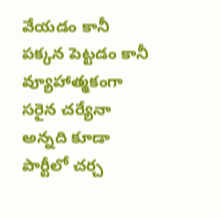వేయడం కానీ పక్కన పెట్టడం కానీ వ్యూహాత్మకంగా సరైన చర్యేనా అన్నది కూడా పార్టీలో చర్చ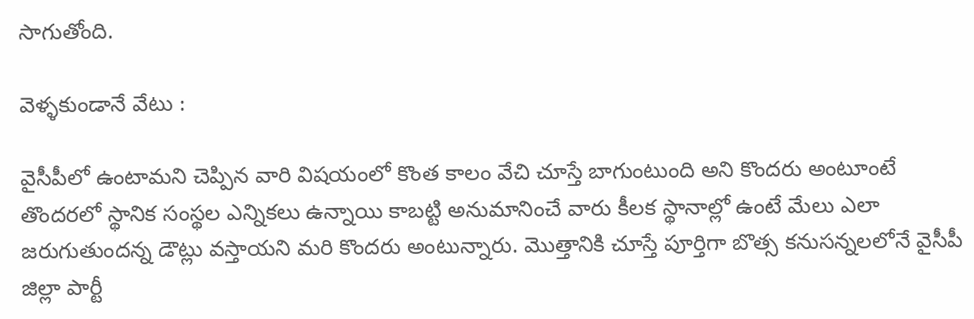సాగుతోంది.

వెళ్ళకుండానే వేటు :

వైసీపీలో ఉంటామని చెప్పిన వారి విషయంలో కొంత కాలం వేచి చూస్తే బాగుంటుంది అని కొందరు అంటూంటే తొందరలో స్థానిక సంస్థల ఎన్నికలు ఉన్నాయి కాబట్టి అనుమానించే వారు కీలక స్థానాల్లో ఉంటే మేలు ఎలా జరుగుతుందన్న డౌట్లు వస్తాయని మరి కొందరు అంటున్నారు. మొత్తానికి చూస్తే పూర్తిగా బొత్స కనుసన్నలలోనే వైసీపీ జిల్లా పార్టీ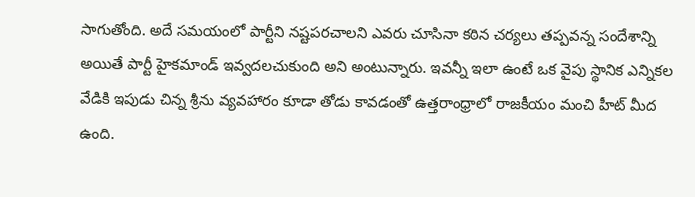సాగుతోంది. అదే సమయంలో పార్టీని నష్టపరచాలని ఎవరు చూసినా కఠిన చర్యలు తప్పవన్న సందేశాన్ని అయితే పార్టీ హైకమాండ్ ఇవ్వదలచుకుంది అని అంటున్నారు. ఇవన్నీ ఇలా ఉంటే ఒక వైపు స్థానిక ఎన్నికల వేడికి ఇపుడు చిన్న శ్రీను వ్యవహారం కూడా తోడు కావడంతో ఉత్తరాంధ్రాలో రాజకీయం మంచి హీట్ మీద ఉంది.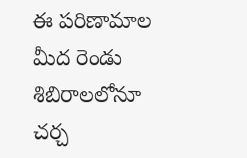ఈ పరిణామాల మీద రెండు శిబిరాలలోనూ చర్చ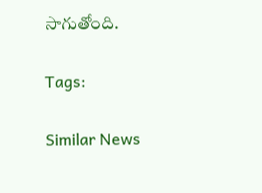సాగుతోంది.

Tags:

Similar News